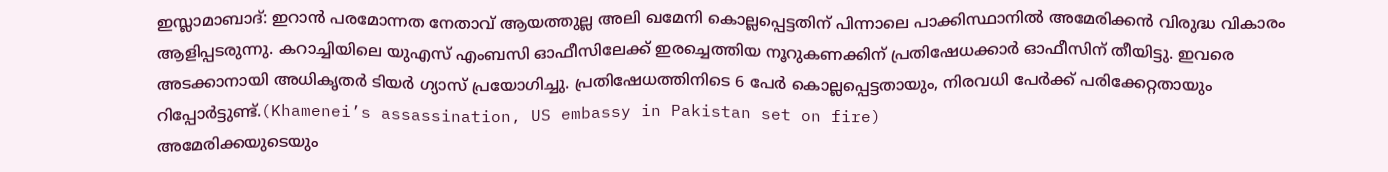ഇസ്ലാമാബാദ്: ഇറാൻ പരമോന്നത നേതാവ് ആയത്തുല്ല അലി ഖമേനി കൊല്ലപ്പെട്ടതിന് പിന്നാലെ പാക്കിസ്ഥാനിൽ അമേരിക്കൻ വിരുദ്ധ വികാരം ആളിപ്പടരുന്നു. കറാച്ചിയിലെ യുഎസ് എംബസി ഓഫീസിലേക്ക് ഇരച്ചെത്തിയ നൂറുകണക്കിന് പ്രതിഷേധക്കാർ ഓഫീസിന് തീയിട്ടു. ഇവരെ അടക്കാനായി അധികൃതർ ടിയർ ഗ്യാസ് പ്രയോഗിച്ചു. പ്രതിഷേധത്തിനിടെ 6 പേർ കൊല്ലപ്പെട്ടതായും, നിരവധി പേർക്ക് പരിക്കേറ്റതായും റിപ്പോർട്ടുണ്ട്.(Khamenei’s assassination, US embassy in Pakistan set on fire)
അമേരിക്കയുടെയും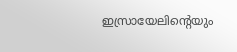ഇസ്രായേലിന്റെയും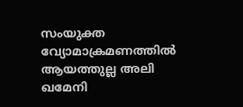സംയുക്ത വ്യോമാക്രമണത്തിൽ ആയത്തുല്ല അലി ഖമേനി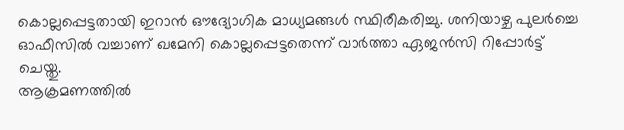കൊല്ലപ്പെട്ടതായി ഇറാൻ ഔദ്യോഗിക മാധ്യമങ്ങൾ സ്ഥിരീകരിച്ചു. ശനിയാഴ്ച പുലർച്ചെ ഓഫീസിൽ വച്ചാണ് ഖമേനി കൊല്ലപ്പെട്ടതെന്ന് വാർത്താ ഏജൻസി റിപ്പോർട്ട് ചെയ്തു.
ആക്രമണത്തിൽ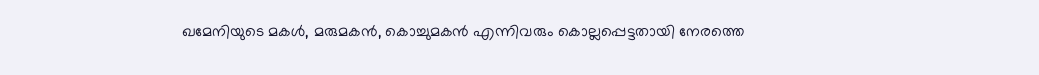ഖമേനിയുടെ മകൾ, മരുമകൻ, കൊച്ചുമകൻ എന്നിവരും കൊല്ലപ്പെട്ടതായി നേരത്തെ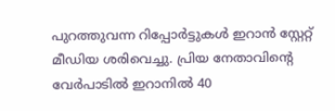പുറത്തുവന്ന റിപ്പോർട്ടുകൾ ഇറാൻ സ്റ്റേറ്റ് മീഡിയ ശരിവെച്ചു. പ്രിയ നേതാവിന്റെ വേർപാടിൽ ഇറാനിൽ 40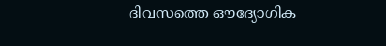ദിവസത്തെ ഔദ്യോഗിക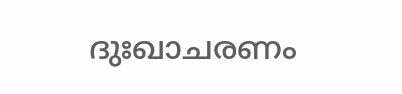ദുഃഖാചരണം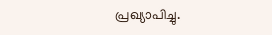പ്രഖ്യാപിച്ചു.